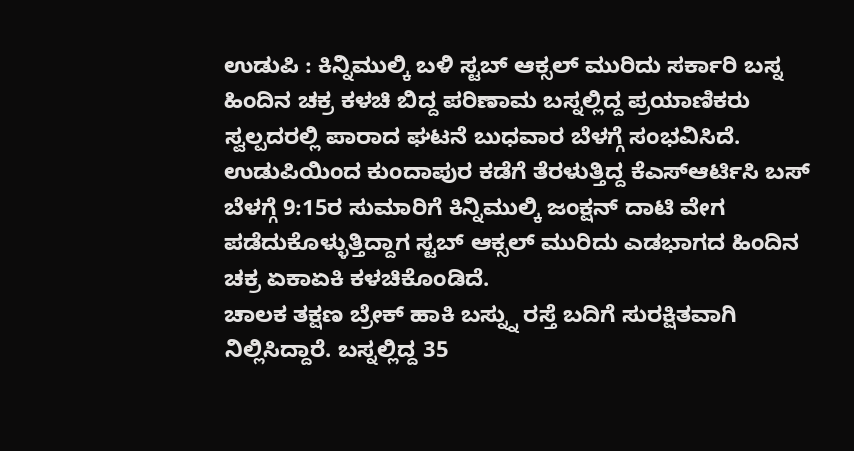ಉಡುಪಿ : ಕಿನ್ನಿಮುಲ್ಕಿ ಬಳಿ ಸ್ಟಬ್ ಆಕ್ಸಲ್ ಮುರಿದು ಸರ್ಕಾರಿ ಬಸ್ನ ಹಿಂದಿನ ಚಕ್ರ ಕಳಚಿ ಬಿದ್ದ ಪರಿಣಾಮ ಬಸ್ನಲ್ಲಿದ್ದ ಪ್ರಯಾಣಿಕರು ಸ್ವಲ್ಪದರಲ್ಲಿ ಪಾರಾದ ಘಟನೆ ಬುಧವಾರ ಬೆಳಗ್ಗೆ ಸಂಭವಿಸಿದೆ.
ಉಡುಪಿಯಿಂದ ಕುಂದಾಪುರ ಕಡೆಗೆ ತೆರಳುತ್ತಿದ್ದ ಕೆಎಸ್ಆರ್ಟಿಸಿ ಬಸ್ ಬೆಳಗ್ಗೆ 9:15ರ ಸುಮಾರಿಗೆ ಕಿನ್ನಿಮುಲ್ಕಿ ಜಂಕ್ಷನ್ ದಾಟಿ ವೇಗ ಪಡೆದುಕೊಳ್ಳುತ್ತಿದ್ದಾಗ ಸ್ಟಬ್ ಆಕ್ಸಲ್ ಮುರಿದು ಎಡಭಾಗದ ಹಿಂದಿನ ಚಕ್ರ ಏಕಾಏಕಿ ಕಳಚಿಕೊಂಡಿದೆ.
ಚಾಲಕ ತಕ್ಷಣ ಬ್ರೇಕ್ ಹಾಕಿ ಬಸ್ನ್ನು ರಸ್ತೆ ಬದಿಗೆ ಸುರಕ್ಷಿತವಾಗಿ ನಿಲ್ಲಿಸಿದ್ದಾರೆ. ಬಸ್ನಲ್ಲಿದ್ದ 35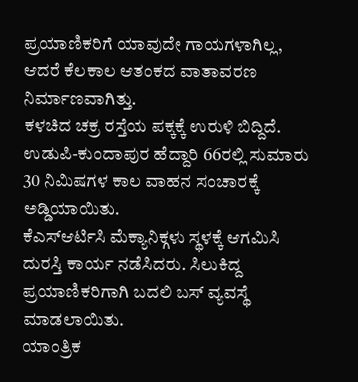ಪ್ರಯಾಣಿಕರಿಗೆ ಯಾವುದೇ ಗಾಯಗಳಾಗಿಲ್ಲ, ಆದರೆ ಕೆಲಕಾಲ ಆತಂಕದ ವಾತಾವರಣ ನಿರ್ಮಾಣವಾಗಿತ್ತು.
ಕಳಚಿದ ಚಕ್ರ ರಸ್ತೆಯ ಪಕ್ಕಕ್ಕೆ ಉರುಳಿ ಬಿದ್ದಿದೆ. ಉಡುಪಿ-ಕುಂದಾಪುರ ಹೆದ್ದಾರಿ 66ರಲ್ಲಿ ಸುಮಾರು 30 ನಿಮಿಷಗಳ ಕಾಲ ವಾಹನ ಸಂಚಾರಕ್ಕೆ ಅಡ್ಡಿಯಾಯಿತು.
ಕೆಎಸ್ಆರ್ಟಿಸಿ ಮೆಕ್ಯಾನಿಕ್ಗಳು ಸ್ಥಳಕ್ಕೆ ಆಗಮಿಸಿ ದುರಸ್ತಿ ಕಾರ್ಯ ನಡೆಸಿದರು. ಸಿಲುಕಿದ್ದ ಪ್ರಯಾಣಿಕರಿಗಾಗಿ ಬದಲಿ ಬಸ್ ವ್ಯವಸ್ಥೆ ಮಾಡಲಾಯಿತು.
ಯಾಂತ್ರಿಕ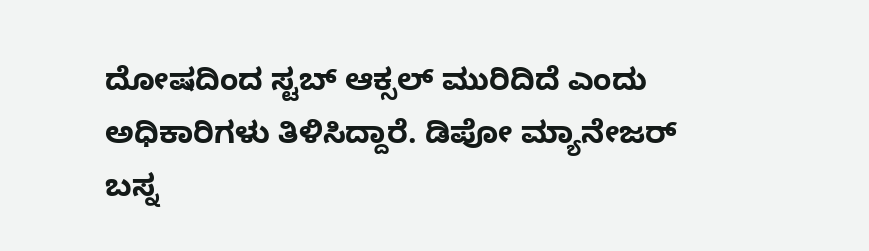ದೋಷದಿಂದ ಸ್ಟಬ್ ಆಕ್ಸಲ್ ಮುರಿದಿದೆ ಎಂದು ಅಧಿಕಾರಿಗಳು ತಿಳಿಸಿದ್ದಾರೆ. ಡಿಪೋ ಮ್ಯಾನೇಜರ್ ಬಸ್ನ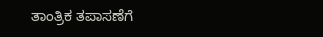ತಾಂತ್ರಿಕ ತಪಾಸಣೆಗೆ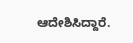ಆದೇಶಿಸಿದ್ದಾರೆ.